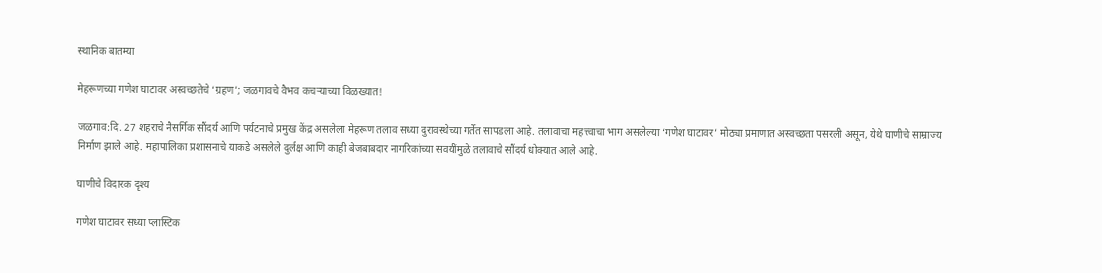स्थानिक बातम्या

मेहरूणच्या गणेश घाटावर अस्वच्छतेचे ‘ग्रहण’; जळगावचे वैभव कचऱ्याच्या विळख्यात!

जळगाव:दि. 27 शहराचे नैसर्गिक सौंदर्य आणि पर्यटनाचे प्रमुख केंद्र असलेला मेहरूण तलाव सध्या दुरावस्थेच्या गर्तेत सापडला आहे. तलावाचा महत्त्वाचा भाग असलेल्या ‘गणेश घाटावर’ मोठ्या प्रमाणात अस्वच्छता पसरली असून, येथे घाणीचे साम्राज्य निर्माण झाले आहे. महापालिका प्रशासनाचे याकडे असलेले दुर्लक्ष आणि काही बेजबाबदार नागरिकांच्या सवयींमुळे तलावाचे सौंदर्य धोक्यात आले आहे.

घाणीचे विदारक दृश्य

गणेश घाटावर सध्या प्लास्टिक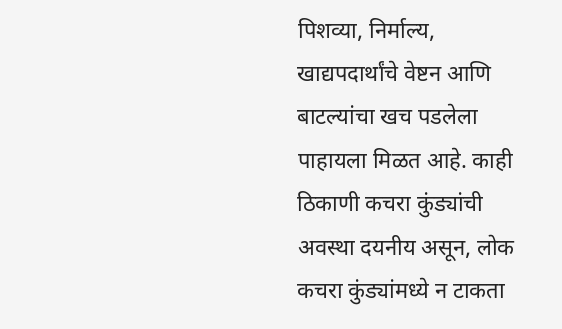पिशव्या, निर्माल्य, खाद्यपदार्थांचे वेष्टन आणि बाटल्यांचा खच पडलेला पाहायला मिळत आहे. काही ठिकाणी कचरा कुंड्यांची अवस्था दयनीय असून, लोक कचरा कुंड्यांमध्ये न टाकता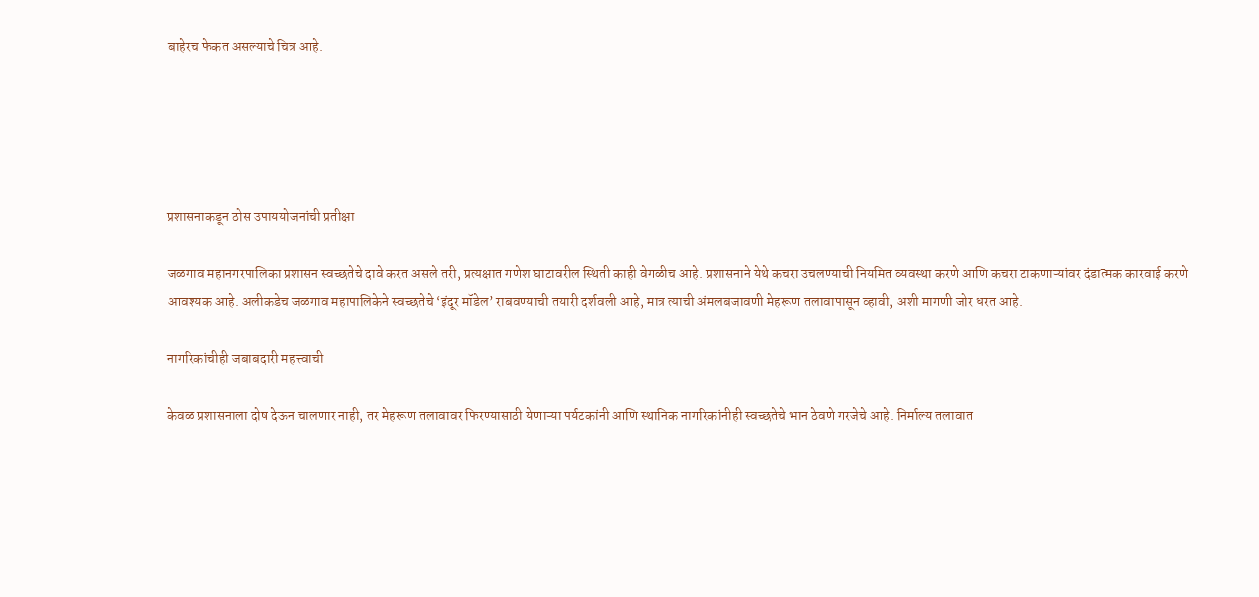बाहेरच फेकत असल्याचे चित्र आहे.





प्रशासनाकडून ठोस उपाययोजनांची प्रतीक्षा

जळगाव महानगरपालिका प्रशासन स्वच्छतेचे दावे करत असले तरी, प्रत्यक्षात गणेश घाटावरील स्थिती काही वेगळीच आहे. प्रशासनाने येथे कचरा उचलण्याची नियमित व्यवस्था करणे आणि कचरा टाकणाऱ्यांवर दंडात्मक कारवाई करणे आवश्यक आहे. अलीकडेच जळगाव महापालिकेने स्वच्छतेचे ‘इंदूर मॉडेल’ राबवण्याची तयारी दर्शवली आहे, मात्र त्याची अंमलबजावणी मेहरूण तलावापासून व्हावी, अशी मागणी जोर धरत आहे.

नागरिकांचीही जबाबदारी महत्त्वाची

केवळ प्रशासनाला दोष देऊन चालणार नाही, तर मेहरूण तलावावर फिरण्यासाठी येणाऱ्या पर्यटकांनी आणि स्थानिक नागरिकांनीही स्वच्छतेचे भान ठेवणे गरजेचे आहे. निर्माल्य तलावात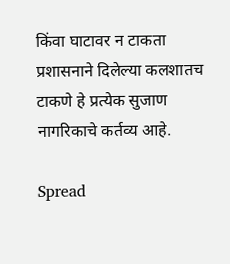किंवा घाटावर न टाकता प्रशासनाने दिलेल्या कलशातच टाकणे हे प्रत्येक सुजाण नागरिकाचे कर्तव्य आहे.

Spread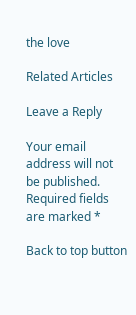the love

Related Articles

Leave a Reply

Your email address will not be published. Required fields are marked *

Back to top button